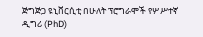ጅግጅጋ ዩኒቨርሲቲ በሁለት ፕሮግራሞች የሦሥተኛ ዲግሪ (PhD)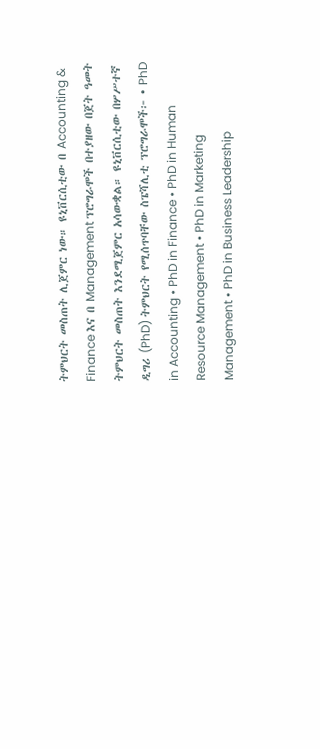ትምህርት መስጠት ሊጀምር ነው። ዩኒቨርሲቲው በ Accounting & Finance እና በ Management ፕሮግራሞች በተያዘው በጀት ዓመት ትምህርት መስጠት እንደሚጀምር አሳውቋል። ዩኒቨርሲቲው በሦሥተኛ ዲግሪ (PhD) ትምህርት የሚሰጥባቸው ስፔሻሊቲ ፕሮግራሞች፦ • PhD in Accounting • PhD in Finance • PhD in Human Resource Management • PhD in Marketing Management • PhD in Business Leadership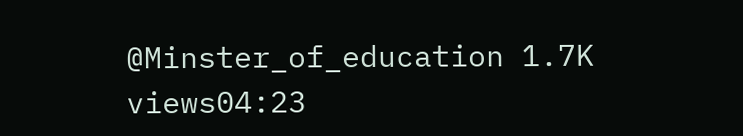@Minster_of_education 1.7K views04:23